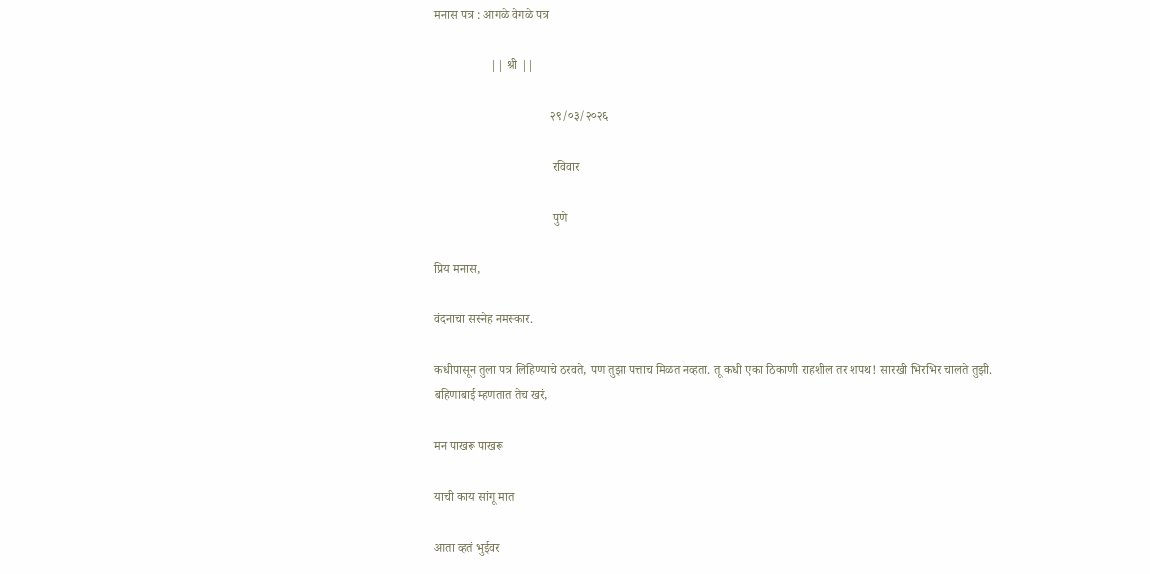मनास पत्र : आगळे वेगळे पत्र

                  || श्री ||

                                     २९/०३/२०२६

                                      रविवार

                                      पुणे

प्रिय मनास,

वंदनाचा सस्नेह नमस्कार.

कधीपासून तुला पत्र लिहिण्याचे ठरवते, पण तुझा पत्ताच मिळत नव्हता. तू कधी एका ठिकाणी राहशील तर शपथ! सारखी भिरभिर चालते तुझी. बहिणाबाई म्हणतात तेच खरं,

मन पाखरू पाखरू

याची काय सांगू मात

आता व्हतं भुईवर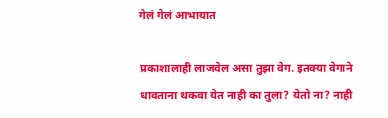गेलं गेलं आभायात

प्रकाशालाही लाजवेल असा तुझा वेग. इतक्या वेगाने धावताना थकवा येत नाही का तुला? येतो ना? नाही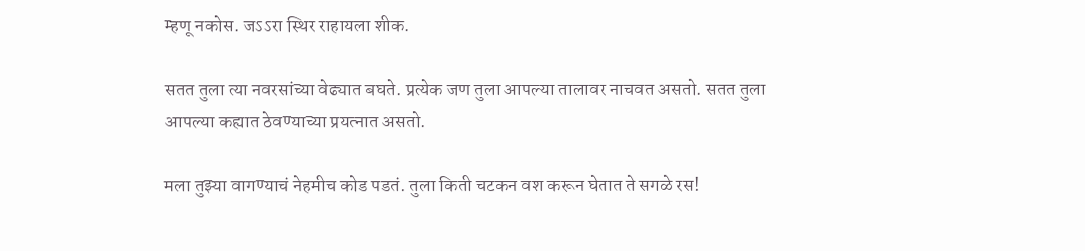म्हणू नकोस. जऽऽरा स्थिर राहायला शीक.

सतत तुला त्या नवरसांच्या वेढ्यात बघते. प्रत्येक जण तुला आपल्या तालावर नाचवत असतो. सतत तुला आपल्या कह्यात ठेवण्याच्या प्रयत्नात असतो.

मला तुझ्या वागण्याचं नेहमीच कोड पडतं. तुला किती चटकन वश करून घेतात ते सगळे रस!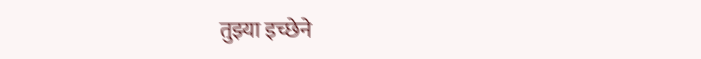तुझ्या इच्छेने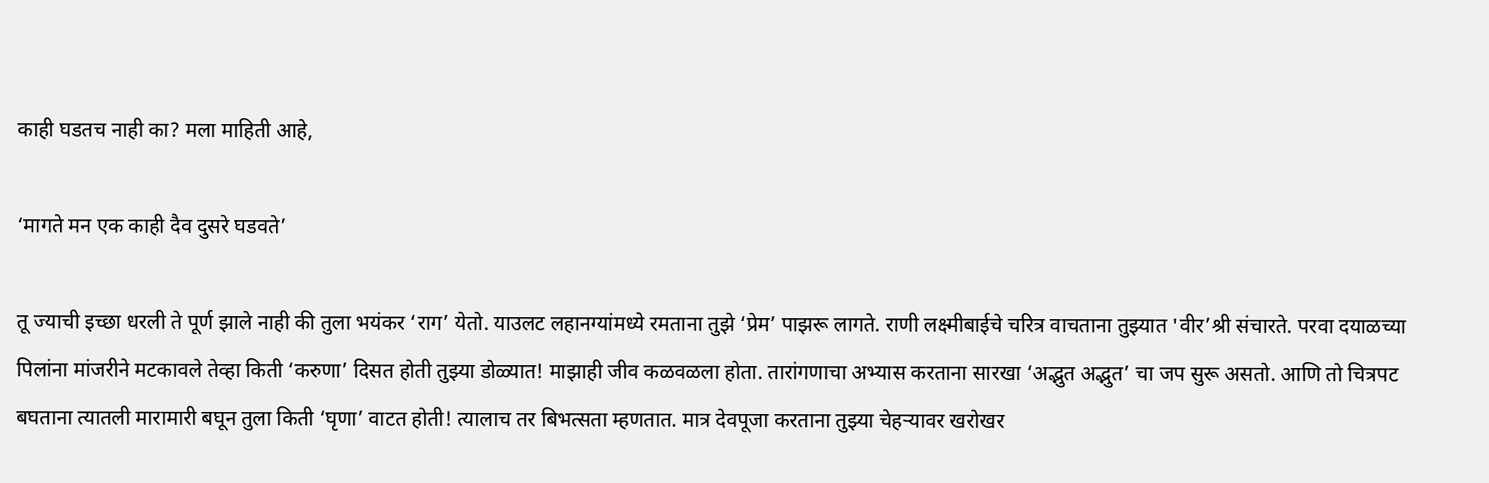काही घडतच नाही का? मला माहिती आहे,

‘मागते मन एक काही दैव दुसरे घडवते’

तू ज्याची इच्छा धरली ते पूर्ण झाले नाही की तुला भयंकर ‘राग’ येतो. याउलट लहानग्यांमध्ये रमताना तुझे ‘प्रेम’ पाझरू लागते. राणी लक्ष्मीबाईचे चरित्र वाचताना तुझ्यात 'वीर’श्री संचारते. परवा दयाळच्या पिलांना मांजरीने मटकावले तेव्हा किती ‘करुणा’ दिसत होती तुझ्या डोळ्यात! माझाही जीव कळवळला होता. तारांगणाचा अभ्यास करताना सारखा ‘अद्भुत अद्भुत’ चा जप सुरू असतो. आणि तो चित्रपट बघताना त्यातली मारामारी बघून तुला किती ‘घृणा’ वाटत होती! त्यालाच तर बिभत्सता म्हणतात. मात्र देवपूजा करताना तुझ्या चेहऱ्यावर खरोखर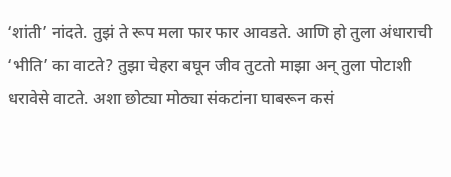‘शांती’ नांदते. तुझं ते रूप मला फार फार आवडते. आणि हो तुला अंधाराची ‘भीति’ का वाटते? तुझा चेहरा बघून जीव तुटतो माझा अन् तुला पोटाशी धरावेसे वाटते. अशा छोट्या मोठ्या संकटांना घाबरून कसं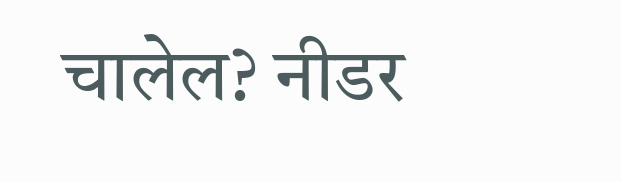चालेल? नीडर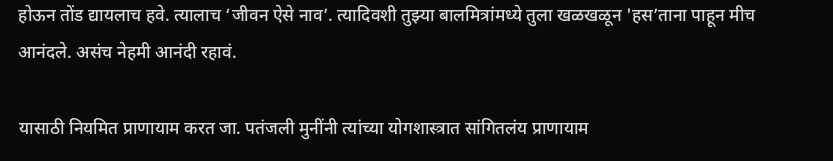होऊन तोंड द्यायलाच हवे. त्यालाच ‘जीवन ऐसे नाव’. त्यादिवशी तुझ्या बालमित्रांमध्ये तुला खळखळून 'हस’ताना पाहून मीच आनंदले. असंच नेहमी आनंदी रहावं.

यासाठी नियमित प्राणायाम करत जा. पतंजली मुनींनी त्यांच्या योगशास्त्रात सांगितलंय प्राणायाम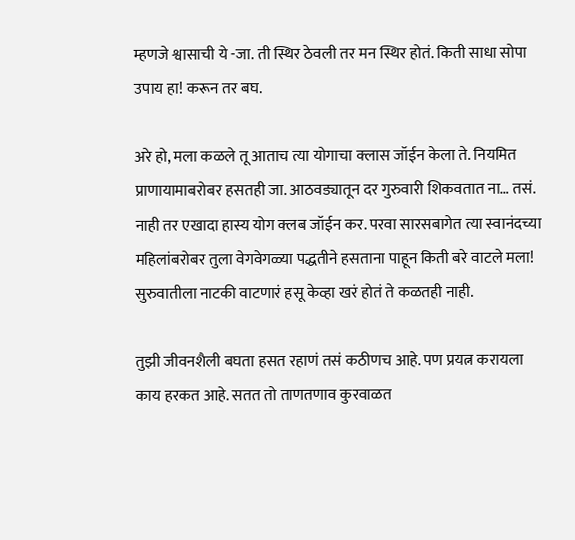म्हणजे श्वासाची ये -जा. ती स्थिर ठेवली तर मन स्थिर होतं. किती साधा सोपा उपाय हा! करून तर बघ.

अरे हो, मला कळले तू आताच त्या योगाचा क्लास जॉईन केला ते. नियमित प्राणायामाबरोबर हसतही जा. आठवड्यातून दर गुरुवारी शिकवतात ना… तसं. नाही तर एखादा हास्य योग क्लब जॉईन कर. परवा सारसबागेत त्या स्वानंदच्या महिलांबरोबर तुला वेगवेगळ्या पद्धतीने हसताना पाहून किती बरे वाटले मला! सुरुवातीला नाटकी वाटणारं हसू केव्हा खरं होतं ते कळतही नाही.

तुझी जीवनशैली बघता हसत रहाणं तसं कठीणच आहे. पण प्रयत्न करायला काय हरकत आहे. सतत तो ताणतणाव कुरवाळत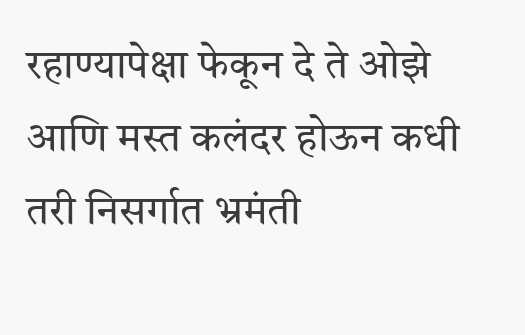रहाण्यापेक्षा फेकून दे ते ओझे आणि मस्त कलंदर होऊन कधी तरी निसर्गात भ्रमंती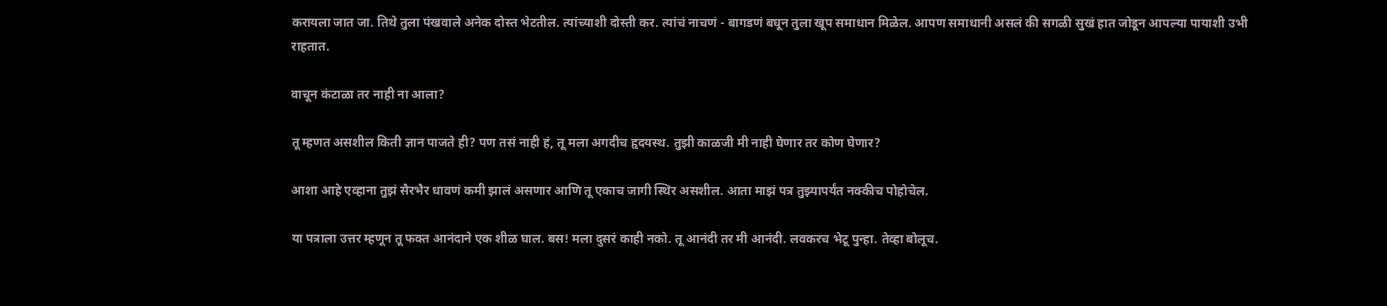करायला जात जा. तिथे तुला पंखवाले अनेक दोस्त भेटतील. त्यांच्याशी दोस्ती कर. त्यांचं नाचणं - बागडणं बघून तुला खूप समाधान मिळेल. आपण समाधानी असलं की सगळी सुखं हात जोडून आपल्या पायाशी उभी राहतात.

वाचून कंटाळा तर नाही ना आला?

तू म्हणत असशील किती ज्ञान पाजते ही? पण तसं नाही हं, तू मला अगदीच हृदयस्थ. तुझी काळजी मी नाही घेणार तर कोण घेणार?

आशा आहे एव्हाना तुझं सैरभैर धावणं कमी झालं असणार आणि तू एकाच जागी स्थिर असशील. आता माझं पत्र तुझ्यापर्यंत नक्कीच पोहोचेल.

या पत्राला उत्तर म्हणून तू फक्त आनंदाने एक शीळ घाल. बस! मला दुसरं काही नको. तू आनंदी तर मी आनंदी. लवकरच भेटू पुन्हा. तेव्हा बोलूच.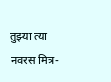तुझ्या त्या नवरस मित्र-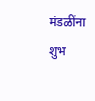मंडळींना शुभ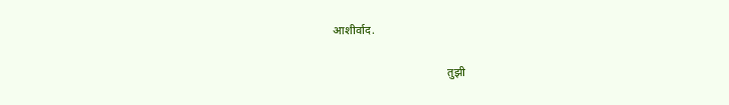आशीर्वाद.

                                        तुझी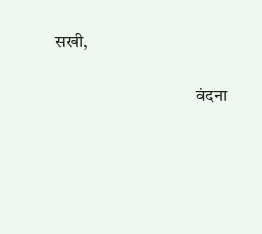सखी,

                                        वंदना